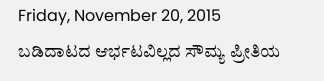Friday, November 20, 2015
ಬಡಿದಾಟದ ಆರ್ಭಟವಿಲ್ಲದ ಸೌಮ್ಯ ಪ್ರೀತಿಯ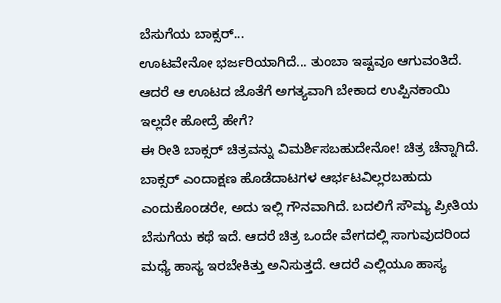ಬೆಸುಗೆಯ ಬಾಕ್ಸರ್...
ಊಟವೇನೋ ಭರ್ಜರಿಯಾಗಿದೆ... ತುಂಬಾ ಇಷ್ಟವೂ ಆಗುವಂತಿದೆ. ಆದರೆ ಆ ಊಟದ ಜೊತೆಗೆ ಅಗತ್ಯವಾಗಿ ಬೇಕಾದ ಉಪ್ಪಿನಕಾಯಿ ಇಲ್ಲದೇ ಹೋದ್ರೆ ಹೇಗೆ?
ಈ ರೀತಿ ಬಾಕ್ಸರ್ ಚಿತ್ರವನ್ನು ವಿಮರ್ಶಿಸಬಹುದೇನೋ! ಚಿತ್ರ ಚೆನ್ನಾಗಿದೆ. ಬಾಕ್ಸರ್ ಎಂದಾಕ್ಷಣ ಹೊಡೆದಾಟಗಳ ಆರ್ಭಟವಿಲ್ಲರಬಹುದು ಎಂದುಕೊಂಡರೇ, ಅದು ಇಲ್ಲಿ ಗೌನವಾಗಿದೆ. ಬದಲಿಗೆ ಸೌಮ್ಯ ಪ್ರೀತಿಯ ಬೆಸುಗೆಯ ಕಥೆ ಇದೆ. ಆದರೆ ಚಿತ್ರ ಒಂದೇ ವೇಗದಲ್ಲಿ ಸಾಗುವುದರಿಂದ ಮಧ್ಯೆ ಹಾಸ್ಯ ಇರಬೇಕಿತ್ತು ಅನಿಸುತ್ತದೆ. ಆದರೆ ಎಲ್ಲಿಯೂ ಹಾಸ್ಯ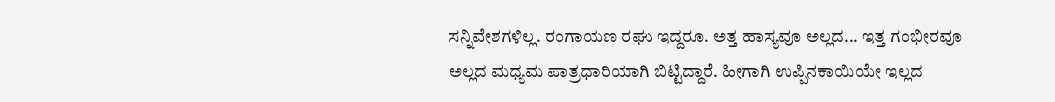ಸನ್ನಿವೇಶಗಳಿಲ್ಲ. ರಂಗಾಯಣ ರಘು ಇದ್ದರೂ. ಅತ್ತ ಹಾಸ್ಯವೂ ಅಲ್ಲದ... ಇತ್ತ ಗಂಭೀರವೂ ಅಲ್ಲದ ಮಧ್ಯಮ ಪಾತ್ರಧಾರಿಯಾಗಿ ಬಿಟ್ಟಿದ್ದಾರೆ. ಹೀಗಾಗಿ ಉಪ್ಪಿನಕಾಯಿಯೇ ಇಲ್ಲದ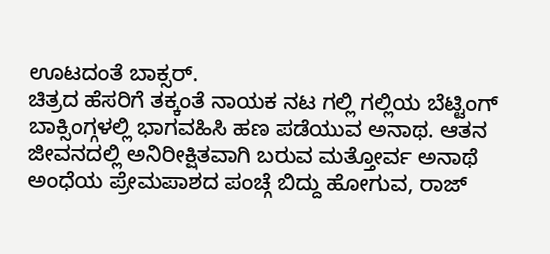ಊಟದಂತೆ ಬಾಕ್ಸರ್.
ಚಿತ್ರದ ಹೆಸರಿಗೆ ತಕ್ಕಂತೆ ನಾಯಕ ನಟ ಗಲ್ಲಿ ಗಲ್ಲಿಯ ಬೆಟ್ಟಿಂಗ್ ಬಾಕ್ಸಿಂಗ್ಗಳಲ್ಲಿ ಭಾಗವಹಿಸಿ ಹಣ ಪಡೆಯುವ ಅನಾಥ. ಆತನ ಜೀವನದಲ್ಲಿ ಅನಿರೀಕ್ಷಿತವಾಗಿ ಬರುವ ಮತ್ತೋರ್ವ ಅನಾಥೆ ಅಂಧೆಯ ಪ್ರೇಮಪಾಶದ ಪಂಚ್ಗೆ ಬಿದ್ದು ಹೋಗುವ, ರಾಜ್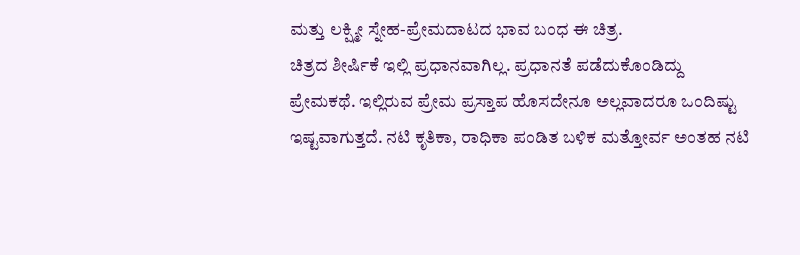ಮತ್ತು ಲಕ್ಷ್ಮೀ ಸ್ನೇಹ-ಪ್ರೇಮದಾಟದ ಭಾವ ಬಂಧ ಈ ಚಿತ್ರ.
ಚಿತ್ರದ ಶೀರ್ಷಿಕೆ ಇಲ್ಲಿ ಪ್ರಧಾನವಾಗಿಲ್ಲ. ಪ್ರಧಾನತೆ ಪಡೆದುಕೊಂಡಿದ್ದು ಪ್ರೇಮಕಥೆ. ಇಲ್ಲಿರುವ ಪ್ರೇಮ ಪ್ರಸ್ತಾಪ ಹೊಸದೇನೂ ಅಲ್ಲವಾದರೂ ಒಂದಿಷ್ಟು ಇಷ್ಟವಾಗುತ್ತದೆ. ನಟಿ ಕೃತಿಕಾ, ರಾಧಿಕಾ ಪಂಡಿತ ಬಳಿಕ ಮತ್ತೋರ್ವ ಅಂತಹ ನಟಿ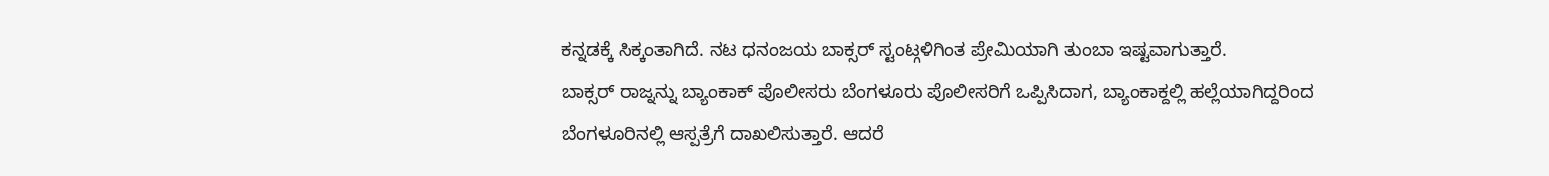ಕನ್ನಡಕ್ಕೆ ಸಿಕ್ಕಂತಾಗಿದೆ. ನಟ ಧನಂಜಯ ಬಾಕ್ಸರ್ ಸ್ಟಂಟ್ಗಳಿಗಿಂತ ಪ್ರೇಮಿಯಾಗಿ ತುಂಬಾ ಇಷ್ಟವಾಗುತ್ತಾರೆ.
ಬಾಕ್ಸರ್ ರಾಜ್ನನ್ನು ಬ್ಯಾಂಕಾಕ್ ಪೊಲೀಸರು ಬೆಂಗಳೂರು ಪೊಲೀಸರಿಗೆ ಒಪ್ಪಿಸಿದಾಗ, ಬ್ಯಾಂಕಾಕ್ದಲ್ಲಿ ಹಲ್ಲೆಯಾಗಿದ್ದರಿಂದ ಬೆಂಗಳೂರಿನಲ್ಲಿ ಆಸ್ಪತ್ರೆಗೆ ದಾಖಲಿಸುತ್ತಾರೆ. ಆದರೆ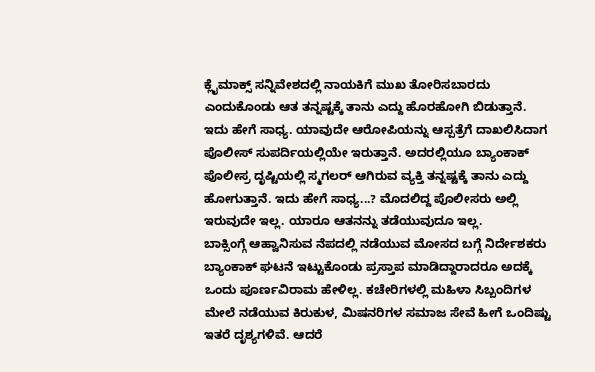ಕ್ಲೈಮಾಕ್ಸ್ ಸನ್ನಿವೇಶದಲ್ಲಿ ನಾಯಕಿಗೆ ಮುಖ ತೋರಿಸಬಾರದು ಎಂದುಕೊಂಡು ಆತ ತನ್ನಷ್ಟಕ್ಕೆ ತಾನು ಎದ್ದು ಹೊರಹೋಗಿ ಬಿಡುತ್ತಾನೆ. ಇದು ಹೇಗೆ ಸಾಧ್ಯ. ಯಾವುದೇ ಆರೋಪಿಯನ್ನು ಆಸ್ಪತ್ರೆಗೆ ದಾಖಲಿಸಿದಾಗ ಪೊಲೀಸ್ ಸುಪರ್ದಿಯಲ್ಲಿಯೇ ಇರುತ್ತಾನೆ. ಅದರಲ್ಲಿಯೂ ಬ್ಯಾಂಕಾಕ್ ಪೊಲೀಸ್ರ ದೃಷ್ಟಿಯಲ್ಲಿ ಸ್ಮಗಲರ್ ಆಗಿರುವ ವ್ಯಕ್ತಿ ತನ್ನಷ್ಟಕ್ಕೆ ತಾನು ಎದ್ದು ಹೋಗುತ್ತಾನೆ. ಇದು ಹೇಗೆ ಸಾಧ್ಯ...? ಮೊದಲಿದ್ದ ಪೊಲೀಸರು ಅಲ್ಲಿ ಇರುವುದೇ ಇಲ್ಲ. ಯಾರೂ ಆತನನ್ನು ತಡೆಯುವುದೂ ಇಲ್ಲ.
ಬಾಕ್ಸಿಂಗ್ಗೆ ಆಹ್ವಾನಿಸುವ ನೆಪದಲ್ಲಿ ನಡೆಯುವ ಮೋಸದ ಬಗ್ಗೆ ನಿರ್ದೇಶಕರು ಬ್ಯಾಂಕಾಕ್ ಘಟನೆ ಇಟ್ಟುಕೊಂಡು ಪ್ರಸ್ತಾಪ ಮಾಡಿದ್ದಾರಾದರೂ ಅದಕ್ಕೆ ಒಂದು ಪೂರ್ಣವಿರಾಮ ಹೇಳಿಲ್ಲ. ಕಚೇರಿಗಳಲ್ಲಿ ಮಹಿಳಾ ಸಿಬ್ಬಂದಿಗಳ ಮೇಲೆ ನಡೆಯುವ ಕಿರುಕುಳ, ಮಿಷನರಿಗಳ ಸಮಾಜ ಸೇವೆ ಹೀಗೆ ಒಂದಿಷ್ಟು ಇತರೆ ದೃಶ್ಯಗಳಿವೆ. ಆದರೆ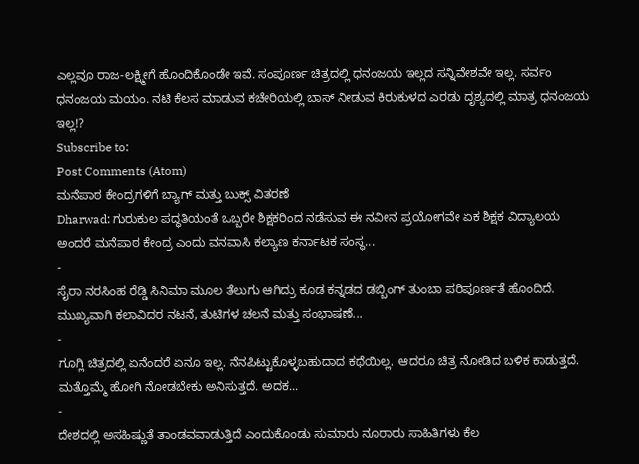ಎಲ್ಲವೂ ರಾಜ-ಲಕ್ಷ್ಮೀಗೆ ಹೊಂದಿಕೊಂಡೇ ಇವೆ. ಸಂಪೂರ್ಣ ಚಿತ್ರದಲ್ಲಿ ಧನಂಜಯ ಇಲ್ಲದ ಸನ್ನಿವೇಶವೇ ಇಲ್ಲ. ಸರ್ವಂ ಧನಂಜಯ ಮಯಂ. ನಟಿ ಕೆಲಸ ಮಾಡುವ ಕಚೇರಿಯಲ್ಲಿ ಬಾಸ್ ನೀಡುವ ಕಿರುಕುಳದ ಎರಡು ದೃಶ್ಯದಲ್ಲಿ ಮಾತ್ರ ಧನಂಜಯ ಇಲ್ಲ!?
Subscribe to:
Post Comments (Atom)
ಮನೆಪಾಠ ಕೇಂದ್ರಗಳಿಗೆ ಬ್ಯಾಗ್ ಮತ್ತು ಬುಕ್ಸ್ ವಿತರಣೆ
Dharwad: ಗುರುಕುಲ ಪದ್ಧತಿಯಂತೆ ಒಬ್ಬರೇ ಶಿಕ್ಷಕರಿಂದ ನಡೆಸುವ ಈ ನವೀನ ಪ್ರಯೋಗವೇ ಏಕ ಶಿಕ್ಷಕ ವಿದ್ಯಾಲಯ ಅಂದರೆ ಮನೆಪಾಠ ಕೇಂದ್ರ ಎಂದು ವನವಾಸಿ ಕಲ್ಯಾಣ ಕರ್ನಾಟಕ ಸಂಸ್ಥ...
-
ಸೈರಾ ನರಸಿಂಹ ರೆಡ್ಡಿ ಸಿನಿಮಾ ಮೂಲ ತೆಲುಗು ಆಗಿದ್ರು ಕೂಡ ಕನ್ನಡದ ಡಬ್ಬಿಂಗ್ ತುಂಬಾ ಪರಿಪೂರ್ಣತೆ ಹೊಂದಿದೆ. ಮುಖ್ಯವಾಗಿ ಕಲಾವಿದರ ನಟನೆ, ತುಟಿಗಳ ಚಲನೆ ಮತ್ತು ಸಂಭಾಷಣೆ...
-
ಗೂಗ್ಲಿ ಚಿತ್ರದಲ್ಲಿ ಏನೆಂದರೆ ಏನೂ ಇಲ್ಲ. ನೆನಪಿಟ್ಟುಕೊಳ್ಳಬಹುದಾದ ಕಥೆಯಿಲ್ಲ. ಆದರೂ ಚಿತ್ರ ನೋಡಿದ ಬಳಿಕ ಕಾಡುತ್ತದೆ. ಮತ್ತೊಮ್ಮೆ ಹೋಗಿ ನೋಡಬೇಕು ಅನಿಸುತ್ತದೆ. ಅದಕ...
-
ದೇಶದಲ್ಲಿ ಅಸಹಿಷ್ಣುತೆ ತಾಂಡವವಾಡುತ್ತಿದೆ ಎಂದುಕೊಂಡು ಸುಮಾರು ನೂರಾರು ಸಾಹಿತಿಗಳು ಕೆಲ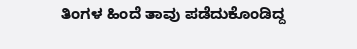ತಿಂಗಳ ಹಿಂದೆ ತಾವು ಪಡೆದುಕೊಂಡಿದ್ದ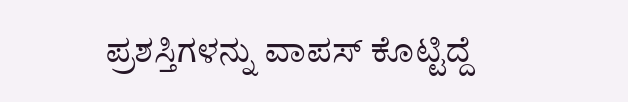ಪ್ರಶಸ್ತಿಗಳನ್ನು ವಾಪಸ್ ಕೊಟ್ಟಿದ್ದೆ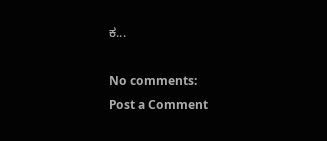ಕ...

No comments:
Post a Comment